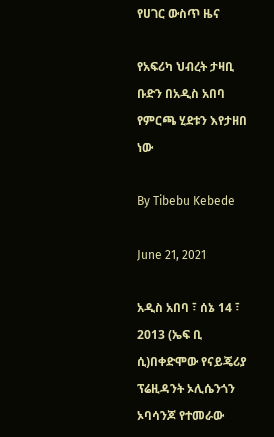የሀገር ውስጥ ዜና

የአፍሪካ ህብረት ታዛቢ ቡድን በአዲስ አበባ የምርጫ ሂደቱን እየታዘበ ነው

By Tibebu Kebede

June 21, 2021

አዲስ አበባ ፣ ሰኔ 14 ፣ 2013 (ኤፍ ቢ ሲ)በቀድሞው የናይጄሪያ ፕሬዚዳንት ኦሊሴንጎን ኦባሳንጆ የተመራው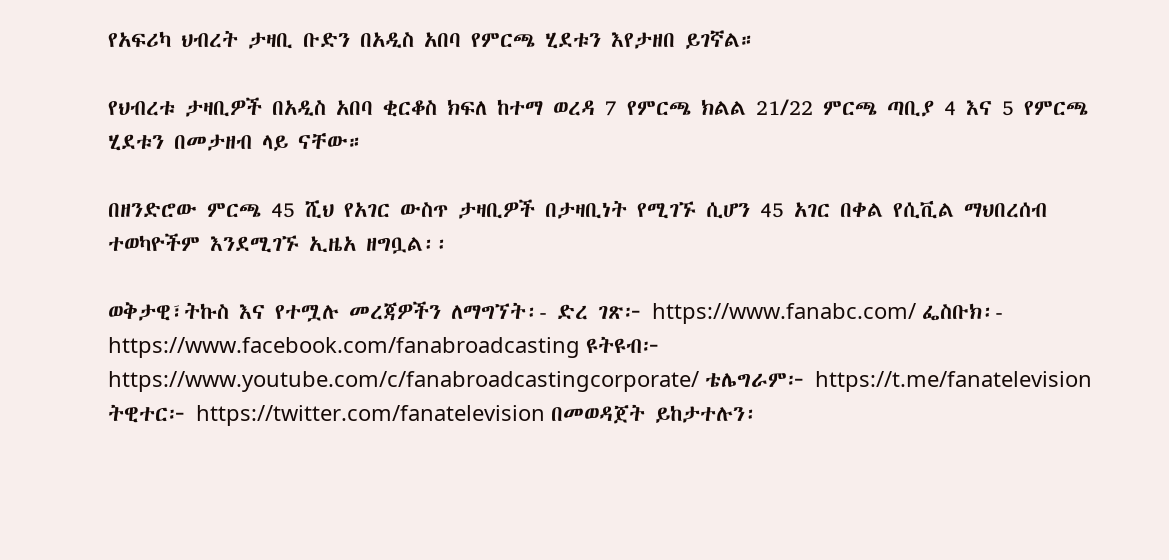የአፍሪካ ህብረት ታዛቢ ቡድን በአዲስ አበባ የምርጫ ሂደቱን እየታዘበ ይገኛል።

የህብረቱ ታዛቢዎች በአዲስ አበባ ቂርቆስ ክፍለ ከተማ ወረዳ 7 የምርጫ ክልል 21/22 ምርጫ ጣቢያ 4 እና 5 የምርጫ ሂደቱን በመታዘብ ላይ ናቸው።

በዘንድሮው ምርጫ 45 ሺህ የአገር ውስጥ ታዛቢዎች በታዛቢነት የሚገኙ ሲሆን 45 አገር በቀል የሲቪል ማህበረሰብ ተወካዮችም እንደሚገኙ ኢዜአ ዘግቧል፡፡

ወቅታዊ፣ትኩስ እና የተሟሉ መረጃዎችን ለማግኘት፡- ድረ ገጽ፦ https://www.fanabc.com/ ፌስቡክ፡- https://www.facebook.com/fanabroadcasting ዩትዩብ፦ https://www.youtube.com/c/fanabroadcastingcorporate/ ቴሌግራም፦ https://t.me/fanatelevision ትዊተር፦ https://twitter.com/fanatelevision በመወዳጀት ይከታተሉን፡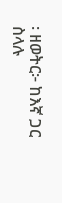፡ ዘወትር፦ ከእኛ ጋር ስላሉ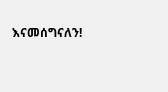እናመሰግናለን!